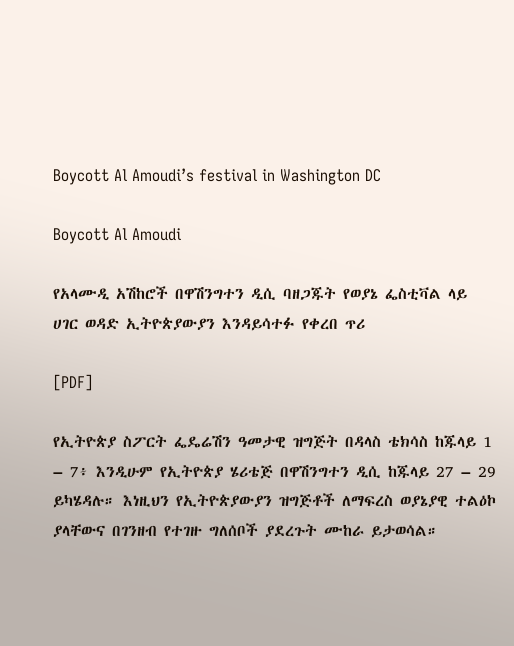Boycott Al Amoudi’s festival in Washington DC

Boycott Al Amoudi

የአላሙዲ አሽከሮች በዋሽንግተን ዲሲ ባዘጋጁት የወያኔ ፌስቲቫል ላይ ሀገር ወዳድ ኢትዮጵያውያን እንዳይሳተፉ የቀረበ ጥሪ

[PDF]

የኢትዮጵያ ስፖርት ፌዴሬሽን ዓመታዊ ዝግጅት በዳላስ ቴክሳስ ከጁላይ 1 – 7፥ እንዲሁም የኢትዮጵያ ሄሪቴጅ በዋሽንግተን ዲሲ ከጁላይ 27 – 29 ይካሄዳሉ። እነዚህን የኢትዮጵያውያን ዝግጅቶች ለማፍረስ ወያኔያዊ ተልዕኮ ያላቸውና በገንዘብ የተገዙ ግለሰቦች ያደረጉት ሙከራ ይታወሳል።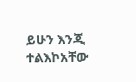ይሁን እንጂ ተልእኮአቸው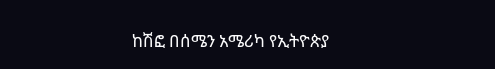ከሽፎ በሰሜን አሜሪካ የኢትዮጵያ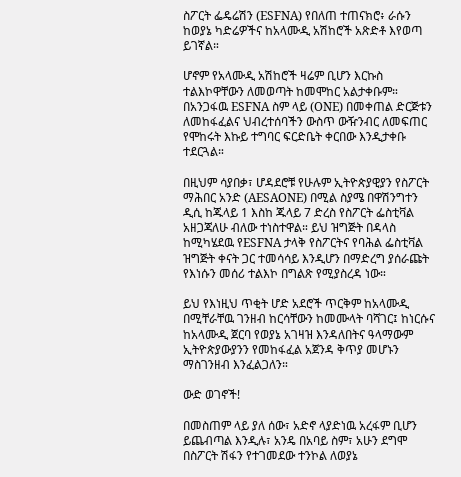ስፖርት ፌዴሬሽን (ESFNA) የበለጠ ተጠናክሮ፥ ራሱን ከወያኔ ካድሬዎችና ከአላሙዲ አሽከሮች አጽድቶ እየወጣ ይገኛል።

ሆኖም የአላሙዲ አሽከሮች ዛሬም ቢሆን እርኩስ ተልእኮዋቸውን ለመወጣት ከመሞከር አልታቀቡም። በአንጋፋዉ ESFNA ስም ላይ (ONE) በመቀጠል ድርጅቱን ለመከፋፈልና ህብረተሰባችን ውስጥ ውዥንብር ለመፍጠር የሞከሩት እኩይ ተግባር ፍርድቤት ቀርበው እንዲታቀቡ ተደርጓል።

በዚህም ሳያበቃ፣ ሆዳደሮቹ የሁሉም ኢትዮጵያዊያን የስፖርት ማሕበር አንድ (AESAONE) በሚል ስያሜ በዋሽንግተን ዲሲ ከጁላይ 1 እስከ ጁላይ 7 ድረስ የስፖርት ፌስቲቫል አዘጋጃለሁ ብለው ተነስተዋል። ይህ ዝግጅት በዳላስ ከሚካሄደዉ የESFNA ታላቅ የስፖርትና የባሕል ፌስቲቫል ዝግጅት ቀናት ጋር ተመሳሳይ እንዲሆን በማድረግ ያሰራጩት የእነሱን መሰሪ ተልእኮ በግልጽ የሚያስረዳ ነው።

ይህ የእነዚህ ጥቂት ሆድ አደሮች ጥርቅም ከአላሙዲ በሚቸራቸዉ ገንዘብ ከርሳቸውን ከመሙላት ባሻገር፤ ከነርሱና ከአላሙዲ ጀርባ የወያኔ አገዛዝ እንዳለበትና ዓላማውም ኢትዮጵያውያንን የመከፋፈል አጀንዳ ቅጥያ መሆኑን ማስገንዘብ እንፈልጋለን።

ውድ ወገኖች!

በመስጠም ላይ ያለ ሰው፣ አድኖ ላያድነዉ አረፋም ቢሆን ይጨብጣል እንዲሉ፣ አንዴ በአባይ ስም፣ አሁን ደግሞ በስፖርት ሽፋን የተገመደው ተንኮል ለወያኔ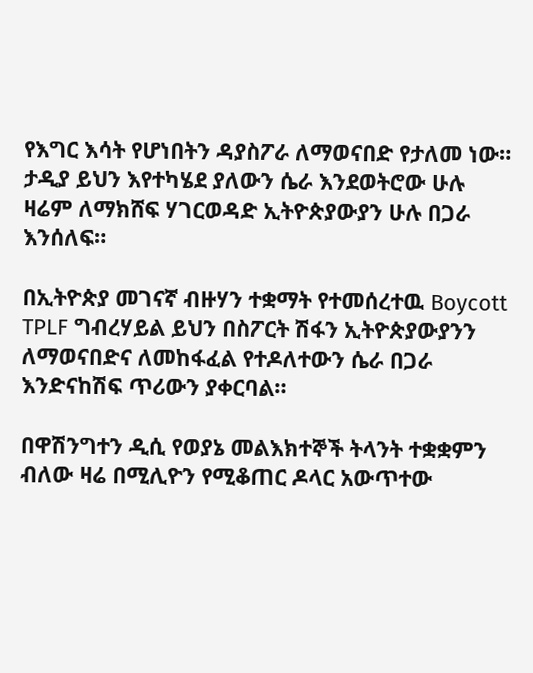የእግር እሳት የሆነበትን ዳያስፖራ ለማወናበድ የታለመ ነው። ታዲያ ይህን እየተካሄደ ያለውን ሴራ እንደወትሮው ሁሉ ዛሬም ለማክሸፍ ሃገርወዳድ ኢትዮጵያውያን ሁሉ በጋራ እንሰለፍ።

በኢትዮጵያ መገናኛ ብዙሃን ተቋማት የተመሰረተዉ Boycott TPLF ግብረሃይል ይህን በስፖርት ሽፋን ኢትዮጵያውያንን ለማወናበድና ለመከፋፈል የተዶለተውን ሴራ በጋራ እንድናከሽፍ ጥሪውን ያቀርባል።

በዋሽንግተን ዲሲ የወያኔ መልእክተኞች ትላንት ተቋቋምን ብለው ዛሬ በሚሊዮን የሚቆጠር ዶላር አውጥተው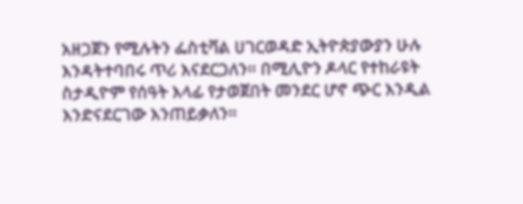አዘጋጀን የሚሉትን ፌስቲቫል ሀገርወዳድ ኢትዮጵያውያን ሁሉ እንዳትተባበሩ ጥሪ እናደርጋለን። በሚሊዮን ዶላር የተከራዩት ስታዲዮም የሰዓት እላፊ የታወጀበት መንደር ሆኖ ጭር እንዲል እንድናደርገው እንጠይቃለን።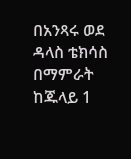በአንጻሩ ወደ ዳላስ ቴክሳስ በማምራት ከጁላይ 1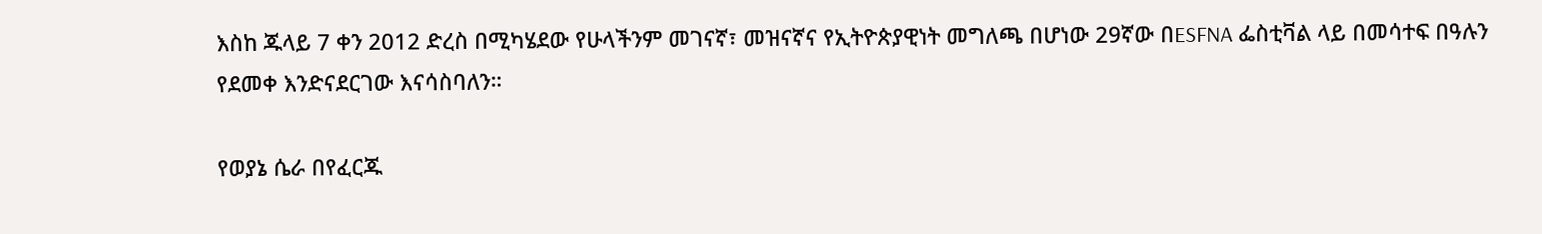እስከ ጁላይ 7 ቀን 2012 ድረስ በሚካሄደው የሁላችንም መገናኛ፣ መዝናኛና የኢትዮጵያዊነት መግለጫ በሆነው 29ኛው በESFNA ፌስቲቫል ላይ በመሳተፍ በዓሉን የደመቀ እንድናደርገው እናሳስባለን።

የወያኔ ሴራ በየፈርጁ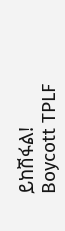ይከሽፋል!
Boycott TPLF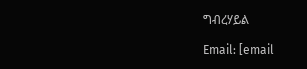ግብረሃይል

Email: [email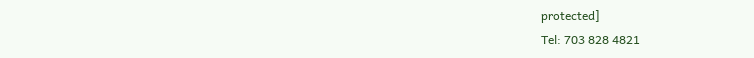protected]
Tel: 703 828 4821